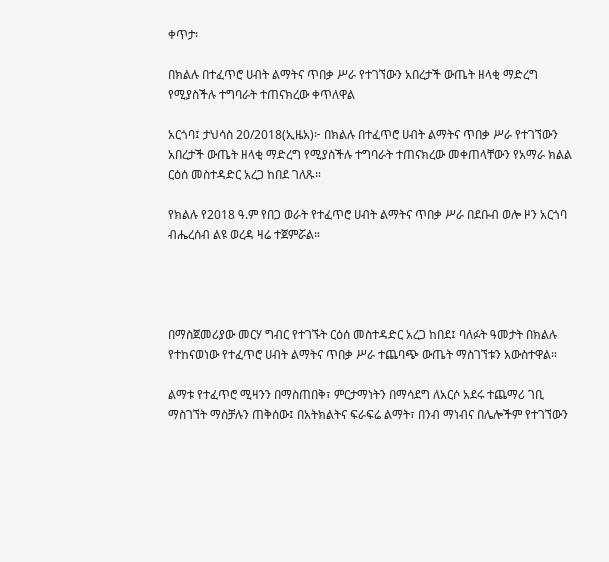ቀጥታ፡

በክልሉ በተፈጥሮ ሀብት ልማትና ጥበቃ ሥራ የተገኘውን አበረታች ውጤት ዘላቂ ማድረግ የሚያስችሉ ተግባራት ተጠናክረው ቀጥለዋል

አርጎባ፤ ታህሳስ 20/2018(ኢዜአ)፦ በክልሉ በተፈጥሮ ሀብት ልማትና ጥበቃ ሥራ የተገኘውን አበረታች ውጤት ዘላቂ ማድረግ የሚያስችሉ ተግባራት ተጠናክረው መቀጠላቸውን የአማራ ክልል ርዕሰ መስተዳድር አረጋ ከበደ ገለጹ።

የክልሉ የ2018 ዓ.ም የበጋ ወራት የተፈጥሮ ሀብት ልማትና ጥበቃ ሥራ በደቡብ ወሎ ዞን አርጎባ ብሔረሰብ ልዩ ወረዳ ዛሬ ተጀምሯል።




በማስጀመሪያው መርሃ ግብር የተገኙት ርዕሰ መስተዳድር አረጋ ከበደ፤ ባለፉት ዓመታት በክልሉ የተከናወነው የተፈጥሮ ሀብት ልማትና ጥበቃ ሥራ ተጨባጭ ውጤት ማስገኘቱን አውስተዋል።

ልማቱ የተፈጥሮ ሚዛንን በማስጠበቅ፣ ምርታማነትን በማሳደግ ለአርሶ አደሩ ተጨማሪ ገቢ ማስገኘት ማስቻሉን ጠቅሰው፤ በአትክልትና ፍራፍሬ ልማት፣ በንብ ማነብና በሌሎችም የተገኘውን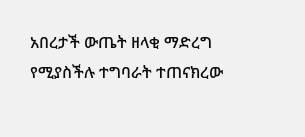አበረታች ውጤት ዘላቂ ማድረግ የሚያስችሉ ተግባራት ተጠናክረው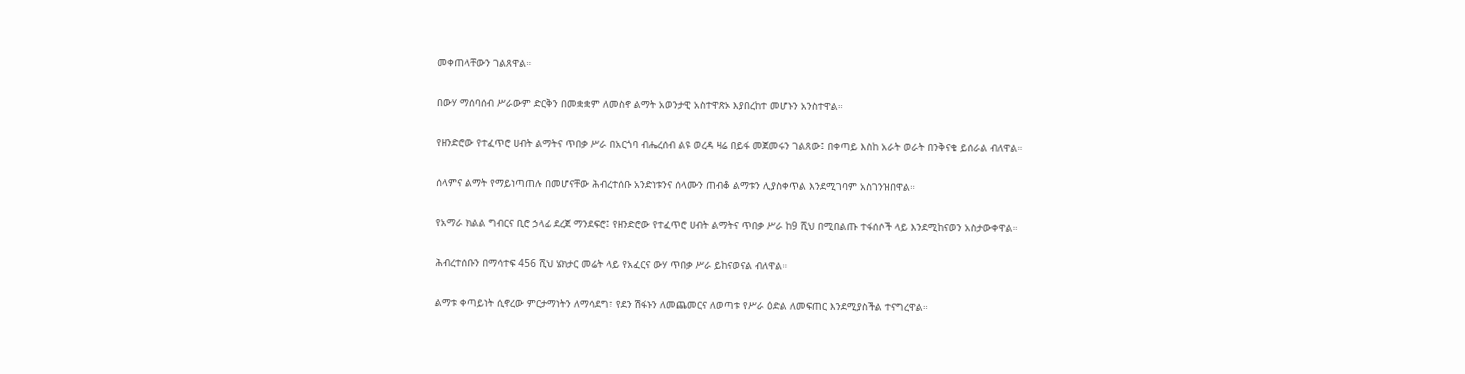መቀጠላቸውን ገልጸዋል።

በውሃ ማሰባሰብ ሥራውም ድርቅን በመቋቋም ለመስኖ ልማት አወንታዊ አስተዋጽኦ እያበረከተ መሆኑን አንስተዋል።

የዘንድሮው የተፈጥሮ ሀብት ልማትና ጥበቃ ሥራ በአርጎባ ብሔረሰብ ልዩ ወረዳ ዛሬ በይፋ መጀመሩን ገልጸው፤ በቀጣይ እስከ አራት ወራት በንቅናቄ ይሰራል ብለዋል።

ሰላምና ልማት የማይነጣጠሉ በመሆናቸው ሕብረተሰቡ አንድነቱንና ሰላሙን ጠብቆ ልማቱን ሊያስቀጥል እንደሚገባም አስገንዝበዋል።

የአማራ ክልል ግብርና ቢሮ ኃላፊ ደረጀ ማንደፍሮ፤ የዘንድሮው የተፈጥሮ ሀብት ልማትና ጥበቃ ሥራ ከ9 ሺህ በሚበልጡ ተፋሰሶች ላይ እንደሚከናወን አስታውቀዋል።

ሕብረተሰቡን በማሳተፍ 456 ሺህ ሄክታር መሬት ላይ የአፈርና ውሃ ጥበቃ ሥራ ይከናወናል ብለዋል።

ልማቱ ቀጣይነት ሲኖረው ምርታማነትን ለማሳደግ፣ የደን ሽፋኑን ለመጨመርና ለወጣቱ የሥራ ዕድል ለመፍጠር እንደሚያስችል ተናግረዋል።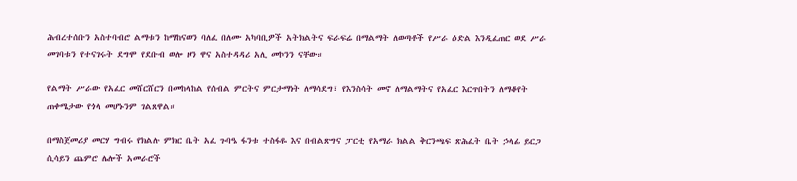ሕብረተሰቡን አስተባብሮ ልማቱን ከማከናወን ባለፈ በለሙ አካባቢዎች አትክልትና ፍራፍሬ በማልማት ለወጣቶች የሥራ ዕድል እንዲፈጠር ወደ ሥራ መገባቱን የተናገሩት ደግሞ የደቡብ ወሎ ዞን ዋና አስተዳዳሪ አሊ መኮንን ናቸው።

የልማት ሥራው የአፈር መሸርሸርን በመከላከል የሰብል ምርትና ምርታማነት ለማሳደግ፣ የእንስሳት መኖ ለማልማትና የአፈር እርጥበትን ለማቆየት ጠቀሜታው የጎላ መሆኑንም ገልጸዋል።

በማስጀመሪያ መርሃ ግብሩ የክልሉ ምክር ቤት አፈ ጉባዔ ፋንቱ ተስፋዬ እና በብልጽግና ፓርቲ የአማራ ክልል ቅርንጫፍ ጽሕፈት ቤት ኃላፊ ይርጋ ሲሳይን ጨምሮ ሌሎች አመራሮች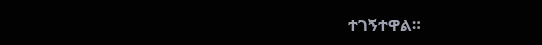ተገኝተዋል።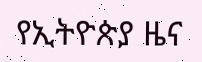የኢትዮጵያ ዜና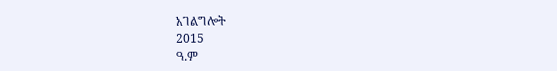አገልግሎት
2015
ዓ.ም